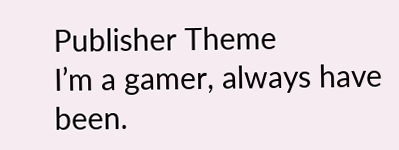Publisher Theme
I’m a gamer, always have been.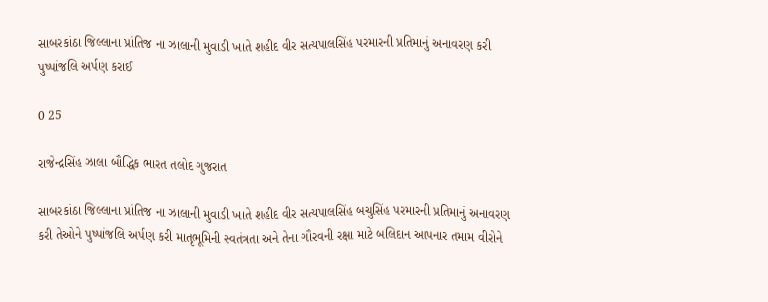સાબરકાંઠા જિલ્લાના પ્રાંતિજ ના ઝાલાની મુવાડી ખાતે શહીદ વીર સત્યપાલસિંહ પરમારની પ્રતિમાનું અનાવરણ કરી પુષ્પાંજલિ અર્પણ કરાઈ

0 25

રાજેન્દ્રસિંહ ઝાલા બૌદ્ધિક ભારત તલોદ ગુજરાત

સાબરકાંઠા જિલ્લાના પ્રાંતિજ ના ઝાલાની મુવાડી ખાતે શહીદ વીર સત્યપાલસિંહ બચુસિંહ પરમારની પ્રતિમાનું અનાવરણ કરી તેઓને પુષ્પાંજલિ અર્પણ કરી માતૃભૂમિની સ્વતંત્રતા અને તેના ગૌરવની રક્ષા માટે બલિદાન આપનાર તમામ વીરોને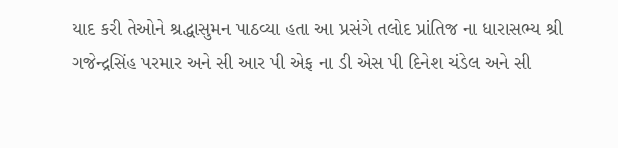યાદ કરી તેઓને શ્રદ્ધાસુમન પાઠવ્યા હતા આ પ્રસંગે તલોદ પ્રાંતિજ ના ધારાસભ્ય શ્રી ગજેન્દ્રસિંહ પરમાર અને સી આર પી એફ ના ડી એસ પી દિનેશ ચંડેલ અને સી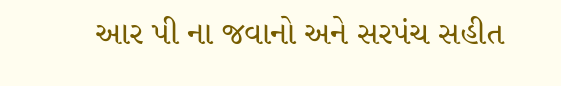આર પી ના જવાનો અને સરપંચ સહીત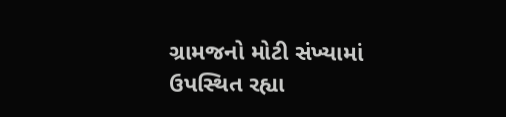ગ્રામજનો મોટી સંખ્યામાં ઉપસ્થિત રહ્યા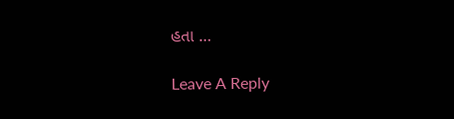હતા …

Leave A Reply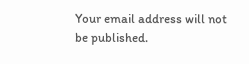Your email address will not be published.